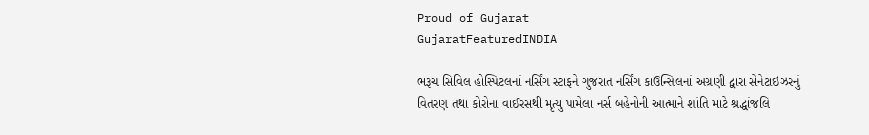Proud of Gujarat
GujaratFeaturedINDIA

ભરૂચ સિવિલ હોસ્પિટલનાં નર્સિંગ સ્ટાફને ગુજરાત નર્સિંગ કાઉન્સિલનાં અગ્રણી દ્વારા સેનેટાઇઝરનું વિતરણ તથા કોરોના વાઈરસથી મૃત્યુ પામેલા નર્સ બહેનોની આત્માને શાંતિ માટે શ્રદ્ધાંજલિ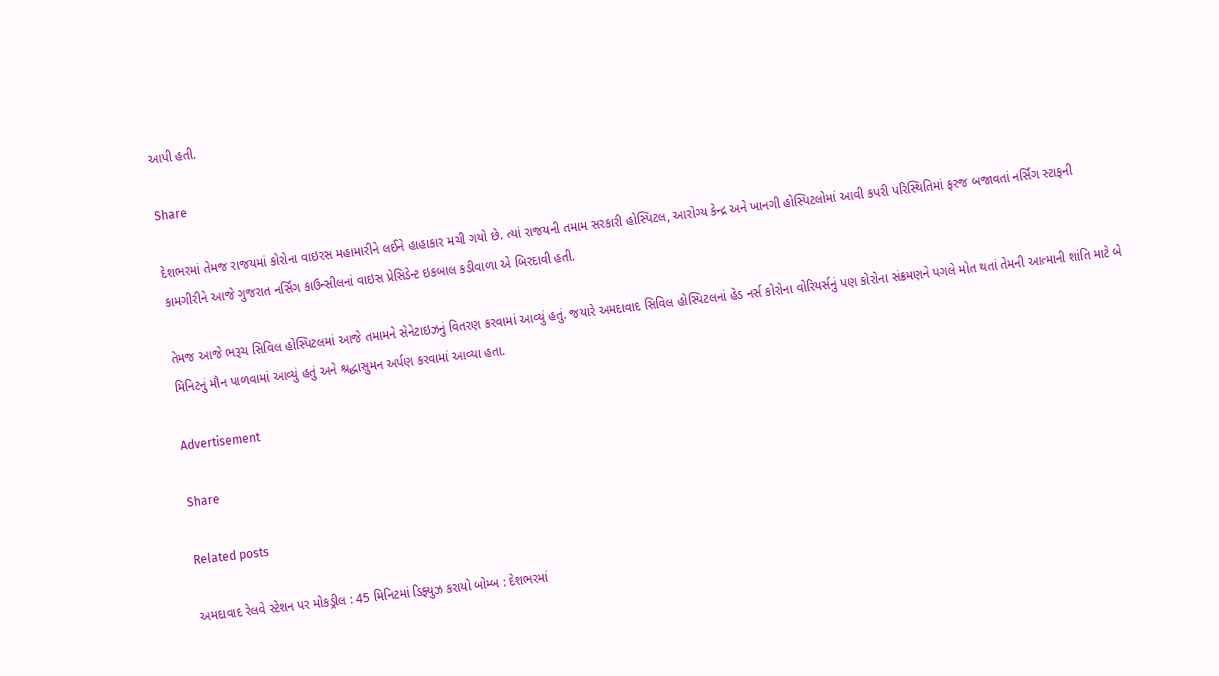આપી હતી.

Share

દેશભરમાં તેમજ રાજયમાં કોરોના વાઇરસ મહામારીને લઈને હાહાકાર મચી ગયો છે. ત્યાં રાજયની તમામ સરકારી હોસ્પિટલ, આરોગ્ય કેન્દ્ર અને ખાનગી હોસ્પિટલોમાં આવી કપરી પરિસ્થિતિમાં ફરજ બજાવતાં નર્સિંગ સ્ટાફની કામગીરીને આજે ગુજરાત નર્સિંગ કાઉન્સીલનાં વાઇસ પ્રેસિડેન્ટ ઇકબાલ કડીવાળા એ બિરદાવી હતી.

તેમજ આજે ભરૂચ સિવિલ હોસ્પિટલમાં આજે તમામને સેનેટાઇઝનું વિતરણ કરવામાં આવ્યું હતું. જયારે અમદાવાદ સિવિલ હોસ્પિટલનાં હેડ નર્સ કોરોના વોરિયર્સનું પણ કોરોના સંક્રમણને પગલે મોત થતાં તેમની આત્માની શાંતિ માટે બે મિનિટનું મૌન પાળવામાં આવ્યું હતું અને શ્રદ્ધાસુમન અર્પણ કરવામાં આવ્યા હતા.

Advertisement

Share

Related posts

અમદાવાદ રેલવે સ્ટેશન પર મોકડ્રીલ : 45 મિનિટમાં ડિફ્યુઝ કરાયો બોમ્બ : દેશભરમાં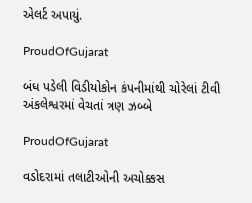એલર્ટ અપાયું.

ProudOfGujarat

બંધ પડેલી વિડીયોકોન કંપનીમાંથી ચોરેલાં ટીવી અંકલેશ્વરમાં વેચતાં ત્રણ ઝબ્બે

ProudOfGujarat

વડોદરામાં તલાટીઓની અચોક્કસ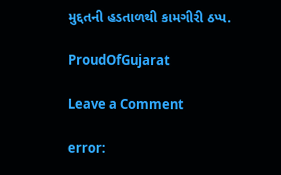મુદ્દતની હડતાળથી કામગીરી ઠપ્પ.

ProudOfGujarat

Leave a Comment

error: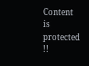Content is protected !!